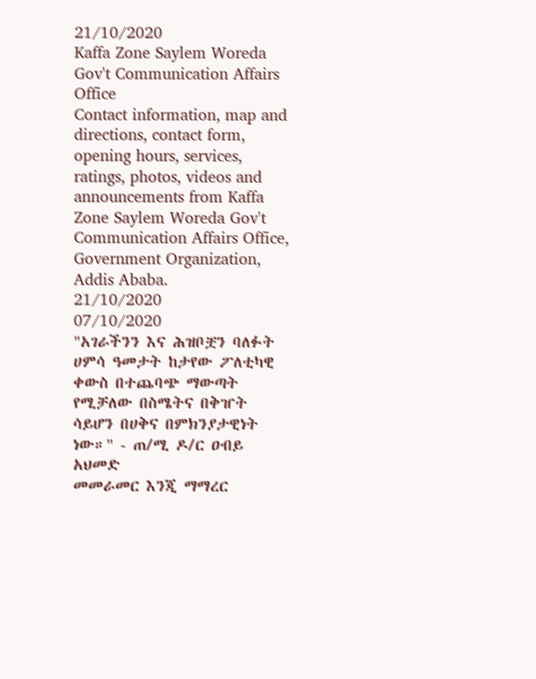21/10/2020
Kaffa Zone Saylem Woreda Gov't Communication Affairs Office
Contact information, map and directions, contact form, opening hours, services, ratings, photos, videos and announcements from Kaffa Zone Saylem Woreda Gov't Communication Affairs Office, Government Organization, Addis Ababa.
21/10/2020
07/10/2020
"አገራችንን እና ሕዝቦቿን ባለፉት ሀምሳ ዓመታት ከታየው ፖለቲካዊ ቀውስ በተጨባጭ ማውጣት የሚቻለው በስሜትና በቅዠት ሳይሆን በሀቅና በምክንያታዊነት ነው።" - ጠ/ሚ ዶ/ር ዐብይ አህመድ
መመራመር እንጂ ማማረር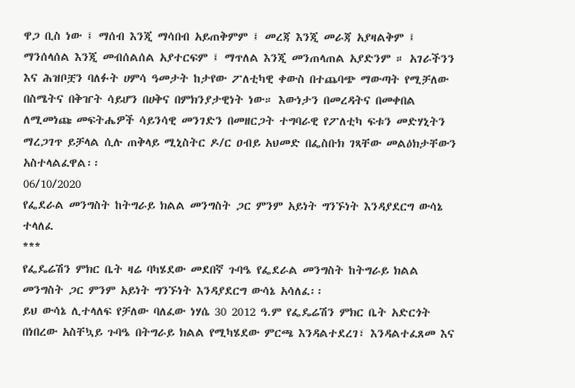ዋጋ ቢስ ነው ፤ ማሰብ እንጂ ማሳበብ አይጠቅምም ፤ መረጃ እንጂ መራጃ አያዛልቅም ፤ ማንሰላሰል እንጂ መብሰልሰል አያተርፍም ፤ ማጥለል እንጂ መንጠላጠል አያድንም ። አገራችንን እና ሕዝቦቿን ባለፉት ሀምሳ ዓመታት ከታየው ፖለቲካዊ ቀውስ በተጨባጭ ማውጣት የሚቻለው በስሜትና በቅዠት ሳይሆን በሀቅና በምክንያታዊነት ነው። እውነታን በመረዳትና በመቀበል ለሚመነጩ መፍትሔዎች ሳይንሳዊ መንገድን በመዘርጋት ተግባራዊ የፖለቲካ ፍቱን መድሃኒትን ማረጋገጥ ይቻላል ሲሉ ጠቅላይ ሚኒስትር ዶ/ር ዐብይ አህመድ በፌስቡክ ገጻቸው መልዕክታቸውን አስተላልፈዋል፡፡
06/10/2020
የፌደራል መንግስት ከትግራይ ክልል መንግስት ጋር ምንም አይነት ግንኙነት እንዳያደርግ ውሳኔ ተላለፈ
***
የፌዴሬሽን ምክር ቤት ዛሬ ባካሄደው መደበኛ ጉባዔ የፌደራል መንግስት ከትግራይ ክልል መንግስት ጋር ምንም አይነት ግንኙነት እንዳያደርግ ውሳኔ አሳለፈ፡፡
ይህ ውሳኔ ሊተላለፍ የቻለው ባለፈው ነሃሴ 30 2012 ዓ.ም የፌዴሬሽን ምክር ቤት አድርጎት በነበረው አስቸኳይ ጉባዔ በትግራይ ክልል የሚካሄደው ምርጫ እንዳልተደረገ፣ እንዳልተፈጸመ እና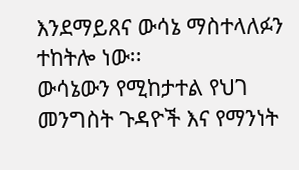እንደማይጸና ውሳኔ ማስተላለፉን ተከትሎ ነው፡፡
ውሳኔውን የሚከታተል የህገ መንግስት ጉዳዮች እና የማንነት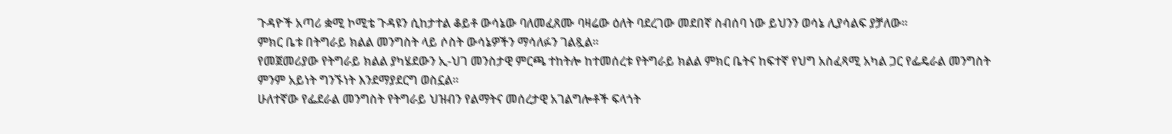ጉዳዮች አጣሪ ቋሚ ኮሚቴ ጉዳዩን ሲከታተል ቆይቶ ውሳኔው ባለመፈጸሙ ባዛሬው ዕለት ባደረገው መደበኛ ስብሰባ ነው ይህንን ወሳኔ ሊያሳልፍ ያቻለው፡፡
ምክር ቤቱ በትግራይ ክልል መንግስት ላይ ሶስት ውሳኔዎችን ማሳለፉን ገልጿል፡፡
የመጀመሪያው የትግራይ ክልል ያካሄደውን ኢ-ህገ መንስታዊ ምርጫ ተከትሎ ከተመሰረቱ የትግራይ ክልል ምክር ቤትና ከፍተኛ የህግ አስፈጻሚ አካል ጋር የፌዴራል መንግስት ምንም አይነት ግንኙነት እንደማያደርግ ወስኗል፡፡
ሁለተኛው የፌደራል መንግስት የትግራይ ህዝብን የልማትና መሰረታዊ አገልግሎቶች ፍላጎት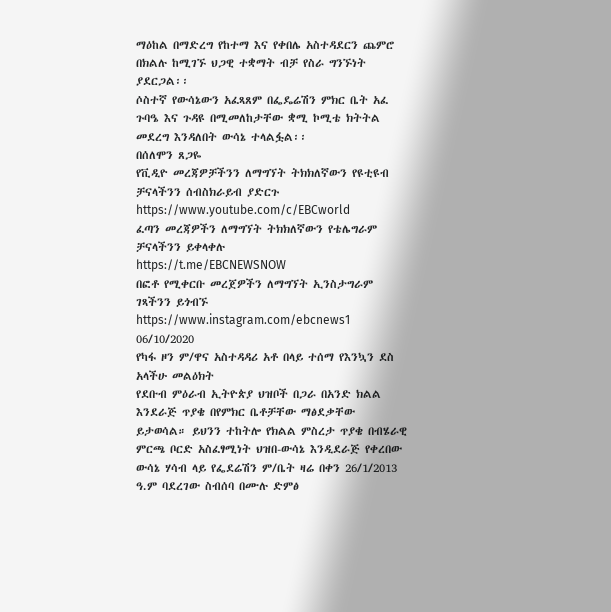ማዕከል በማድረግ የከተማ እና የቀበሌ አስተዳደርን ጨምሮ በክልሉ ከሚገኙ ህጋዊ ተቋማት ብቻ የስራ ግንኙነት ያደርጋል፡፡
ሶስተኛ የውሳኔውን አፈጻጸም በፌዴሬሽን ምክር ቤት አፈ ጉባዔ እና ጉዳዩ በሚመለከታቸው ቋሚ ኮሚቴ ክትትል መደረግ እንዳለበት ውሳኔ ተላልፏል፡፡
በሰለሞን ጸጋዬ
የቪዲዮ መረጃዎቻችንን ለማግኘት ትክክለኛውን የዩቲዩብ ቻናላችንን ሰብስክራይብ ያድርጉ
https://www.youtube.com/c/EBCworld
ፈጣን መረጃዎችን ለማግኘት ትክክለኛውን የቴሌግራም ቻናላችንን ይቀላቀሉ
https://t.me/EBCNEWSNOW
በፎቶ የሚቀርቡ መረጀዎችን ለማግኘት ኢንስታግራም ገጻችንን ይጎብኙ
https://www.instagram.com/ebcnews1
06/10/2020
የካፋ ዞን ም/ዋና አስተዳዳሪ አቶ በላይ ተሰማ የእንኳን ደስ አላችሁ መልዕክት
የደቡብ ምዕራብ ኢትዮጵያ ህዝቦች በጋራ በአንድ ክልል እንደራጅ ጥያቄ በየምክር ቤቶቻቸው ማፅደቃቸው ይታወሳል። ይህንን ተከትሎ የክልል ምስረታ ጥያቄ በብሄራዊ ምርጫ ቦርድ አስፈፃሚነት ህዝበ-ውሳኔ እንዲደራጅ የቀረበው ውሳኔ ሃሳብ ላይ የፌደሬሽን ም/ቤት ዛሬ በቀን 26/1/2013 ዓ.ም ባደረገው ስብሰባ በሙሉ ድምፅ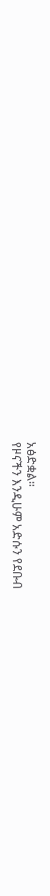አፅድቋል።
የዞናችን እንዲሁም አድሱን የደቡብ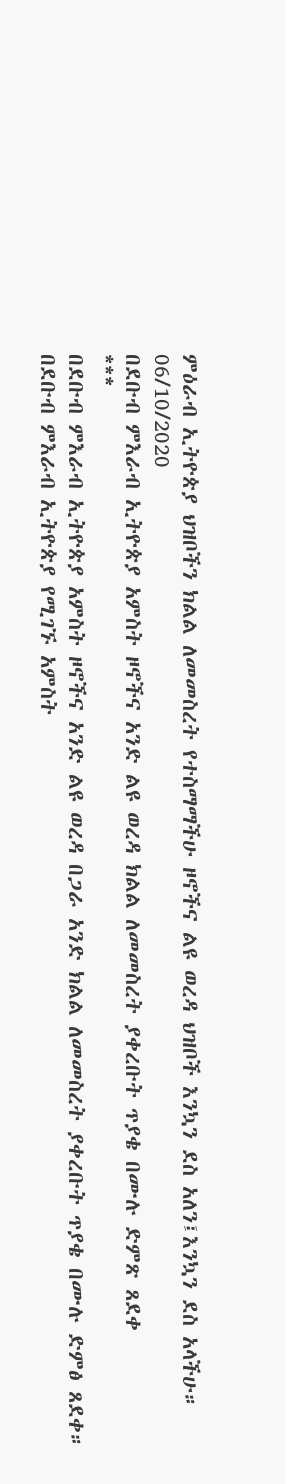ምዕራብ ኢትዮጵያ ህዝቦችን ክልል ለመመስረት የተስማማችሁ ዞኖችና ልዩ ወረዳ ህዝቦች እንኳን ደስ አለን፤እንኳን ደስ አላችሁ።
06/10/2020
በደቡብ ምእራብ ኢትዮጵያ አምስት ዞኖችና አንድ ልዩ ወረዳ ክልል ለመመስረት ያቀረቡት ጥያቄ በሙሉ ድምጽ ጸደቀ
***
በደቡብ ምእራብ ኢትዮጵያ አምስት ዞኖችና አንድ ልዩ ወረዳ በጋራ አንድ ክልል ለመመስረት ያቀረቡት ጥያቄ በሙሉ ድምፅ ጸደቀ።
በደቡብ ምእራብ ኢትዮጵያ የሚገኙ አምስት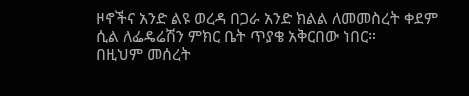ዞኖችና አንድ ልዩ ወረዳ በጋራ አንድ ክልል ለመመስረት ቀደም ሲል ለፌዴሬሽን ምክር ቤት ጥያቄ አቅርበው ነበር።
በዚህም መሰረት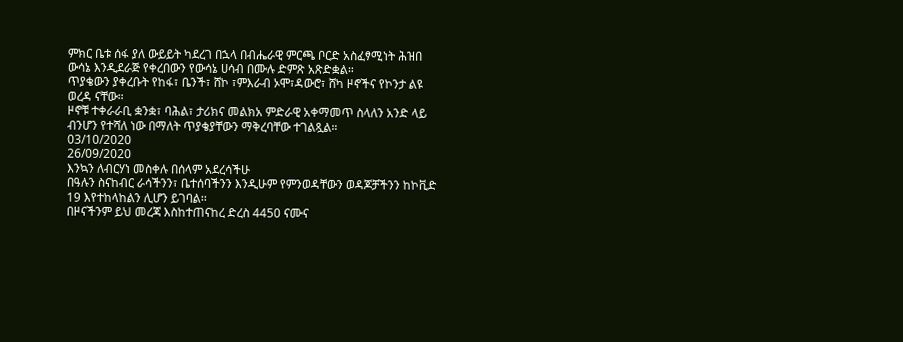ምክር ቤቱ ሰፋ ያለ ውይይት ካደረገ በኋላ በብሔራዊ ምርጫ ቦርድ አስፈፃሚነት ሕዝበ ውሳኔ እንዲደራጅ የቀረበውን የውሳኔ ሀሳብ በሙሉ ድምጽ አጽድቋል።
ጥያቄውን ያቀረቡት የከፋ፣ ቤንች፣ ሸኮ ፣ምእራብ ኦሞ፣ዳውሮ፣ ሸካ ዞኖችና የኮንታ ልዩ ወረዳ ናቸው።
ዞኖቹ ተቀራራቢ ቋንቋ፣ ባሕል፣ ታሪክና መልክአ ምድራዊ አቀማመጥ ስላለን አንድ ላይ ብንሆን የተሻለ ነው በማለት ጥያቄያቸውን ማቅረባቸው ተገልጿል።
03/10/2020
26/09/2020
እንኳን ለብርሃነ መስቀሉ በሰላም አደረሳችሁ
በዓሉን ስናከብር ራሳችንን፣ ቤተሰባችንን እንዲሁም የምንወዳቸውን ወዳጆቻችንን ከኮቪድ 19 እየተከላከልን ሊሆን ይገባል፡፡
በዞናችንም ይህ መረጃ እስከተጠናከረ ድረስ 4450 ናሙና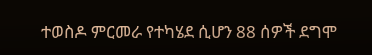ተወስዶ ምርመራ የተካሄደ ሲሆን 88 ሰዎች ደግሞ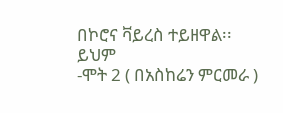በኮሮና ቫይረስ ተይዘዋል፡፡
ይህም
-ሞት 2 ( በአስከሬን ምርመራ )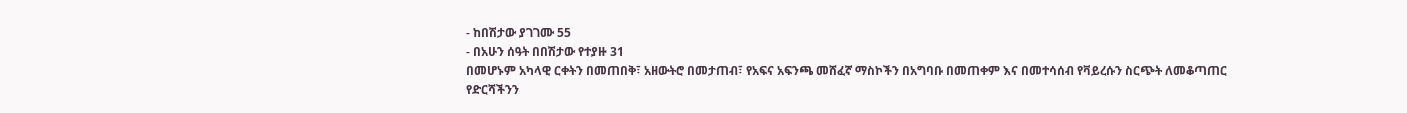- ከበሽታው ያገገሙ 55
- በአሁን ሰዓት በበሽታው የተያዙ 31
በመሆኑም አካላዊ ርቀትን በመጠበቅ፣ አዘውትሮ በመታጠብ፣ የአፍና አፍንጫ መሸፈኛ ማስኮችን በአግባቡ በመጠቀም እና በመተሳሰብ የቫይረሱን ስርጭት ለመቆጣጠር የድርሻችንን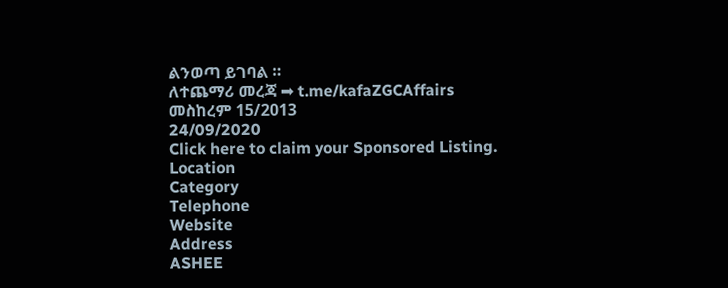ልንወጣ ይገባል ።
ለተጨማሪ መረጃ ➡ t.me/kafaZGCAffairs
መስከረም 15/2013
24/09/2020
Click here to claim your Sponsored Listing.
Location
Category
Telephone
Website
Address
ASHEE